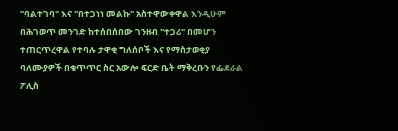"ባልተገባ" እና "በተጋነነ መልኩ" አስተዋውቀዋል እንዲሁም በሕገወጥ መንገድ ከተሰበሰበው ገንዘብ "ተጋሪ" በመሆን ተጠርጥረዋል የተባሉ ታዋቂ ግለሰቦች እና የማስታወቂያ ባለሙያዎች በቁጥጥር ስር አውሎ ፍርድ ቤት ማቅረቡን የፌደራል ፖሊስ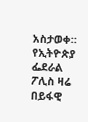አስታወቀ። የኢትዮጵያ ፌደራል ፖሊስ ዛሬ በይፋዊ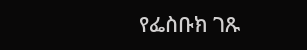የፌስቡክ ገጹ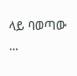ላይ ባወጣው ...